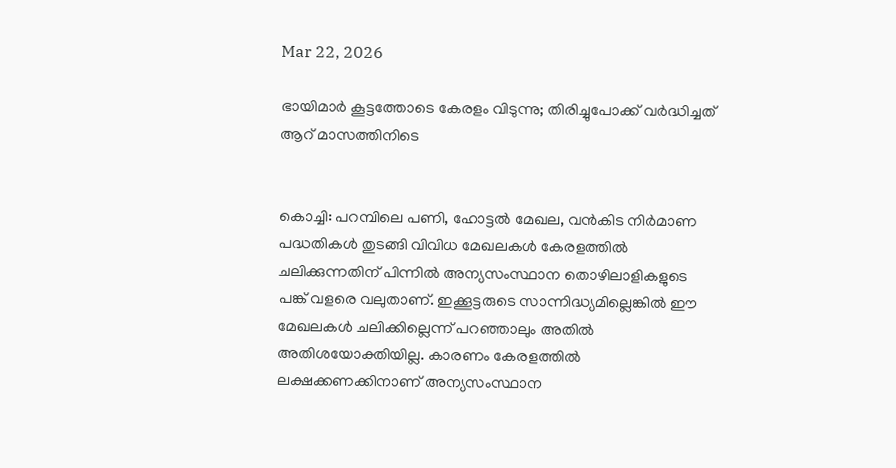Mar 22, 2026

ഭായിമാര്‍ കൂട്ടത്തോടെ കേരളം വിടുന്നു; തിരിച്ചുപോക്ക് വര്‍ദ്ധിച്ചത് ആറ് മാസത്തിനിടെ


കൊച്ചി: പറമ്പിലെ പണി, ഹോട്ടല്‍ മേഖല, വന്‍കിട നിര്‍മാണ പദ്ധതികള്‍ തുടങ്ങി വിവിധ മേഖലകള്‍ കേരളത്തില്‍ ചലിക്കുന്നതിന് പിന്നില്‍ അന്യസംസ്ഥാന തൊഴിലാളികളുടെ പങ്ക് വളരെ വലുതാണ്. ഇക്കൂട്ടരുടെ സാന്നിദ്ധ്യമില്ലെങ്കില്‍ ഈ മേഖലകള്‍ ചലിക്കില്ലെന്ന് പറഞ്ഞാലും അതില്‍ അതിശയോക്തിയില്ല. കാരണം കേരളത്തില്‍ ലക്ഷക്കണക്കിനാണ് അന്യസംസ്ഥാന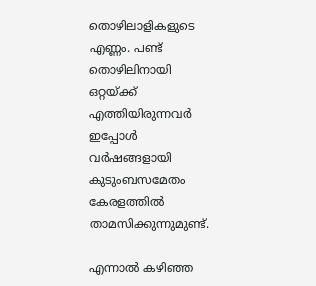തൊഴിലാളികളുടെ എണ്ണം. പണ്ട് തൊഴിലിനായി ഒറ്റയ്ക്ക് എത്തിയിരുന്നവര്‍ ഇപ്പോള്‍ വര്‍ഷങ്ങളായി കുടുംബസമേതം കേരളത്തില്‍ താമസിക്കുന്നുമുണ്ട്.

എന്നാല്‍ കഴിഞ്ഞ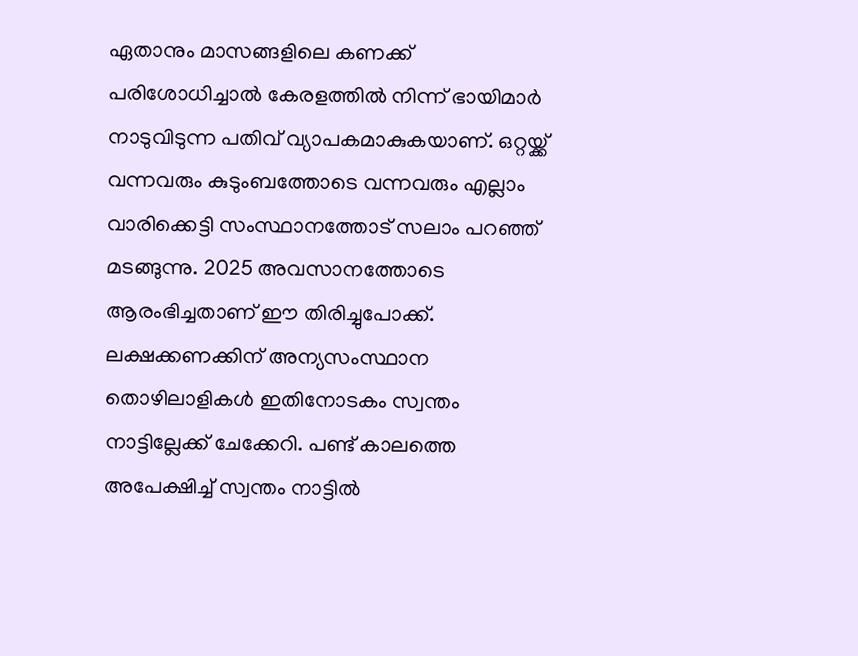ഏതാനും മാസങ്ങളിലെ കണക്ക് പരിശോധിച്ചാല്‍ കേരളത്തില്‍ നിന്ന് ഭായിമാര്‍ നാടുവിടുന്ന പതിവ് വ്യാപകമാകുകയാണ്. ഒറ്റയ്ക്ക് വന്നവരും കുടുംബത്തോടെ വന്നവരും എല്ലാം വാരിക്കെട്ടി സംസ്ഥാനത്തോട് സലാം പറഞ്ഞ് മടങ്ങുന്നു. 2025 അവസാനത്തോടെ ആരംഭിച്ചതാണ് ഈ തിരിച്ചുപോക്ക്. ലക്ഷക്കണക്കിന് അന്യസംസ്ഥാന തൊഴിലാളികള്‍ ഇതിനോടകം സ്വന്തം നാട്ടില്ലേക്ക് ചേക്കേറി. പണ്ട് കാലത്തെ അപേക്ഷിച്ച് സ്വന്തം നാട്ടില്‍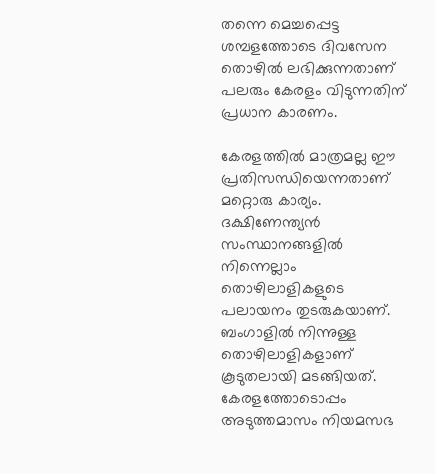തന്നെ മെച്ചപ്പെട്ട ശമ്പളത്തോടെ ദിവസേന തൊഴില്‍ ലഭിക്കുന്നതാണ് പലരും കേരളം വിടുന്നതിന് പ്രധാന കാരണം.

കേരളത്തില്‍ മാത്രമല്ല ഈ പ്രതിസന്ധിയെന്നതാണ് മറ്റൊരു കാര്യം. ദക്ഷിണേന്ത്യന്‍ സംസ്ഥാനങ്ങളില്‍ നിന്നെല്ലാം തൊഴിലാളികളുടെ പലായനം തുടരുകയാണ്. ബംഗാളില്‍ നിന്നുള്ള തൊഴിലാളികളാണ് കൂടുതലായി മടങ്ങിയത്. കേരളത്തോടൊപ്പം അടുത്തമാസം നിയമസഭ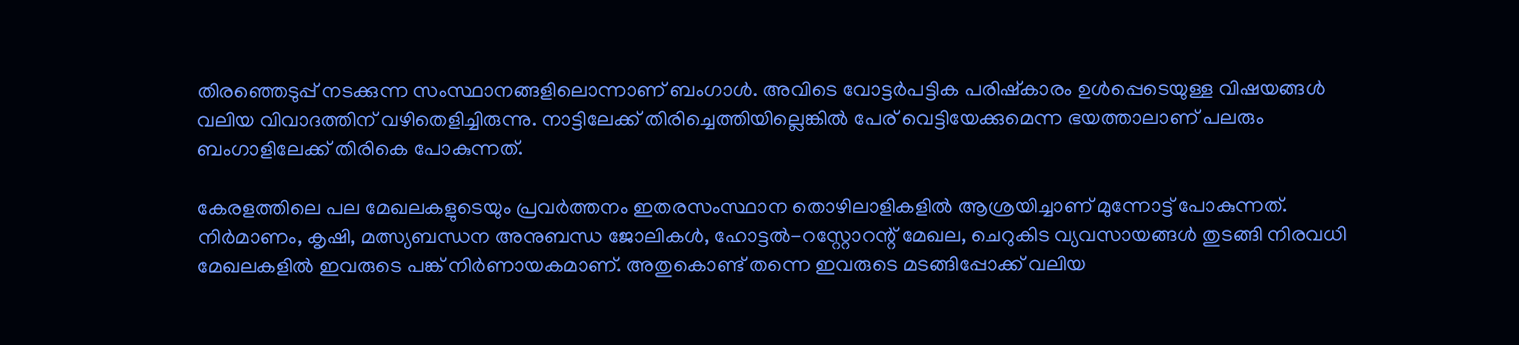തിരഞ്ഞെടുപ്പ് നടക്കുന്ന സംസ്ഥാനങ്ങളിലൊന്നാണ് ബംഗാള്‍. അവിടെ വോട്ടര്‍പട്ടിക പരിഷ്‌കാരം ഉള്‍പ്പെടെയുള്ള വിഷയങ്ങള്‍ വലിയ വിവാദത്തിന് വഴിതെളിച്ചിരുന്നു. നാട്ടിലേക്ക് തിരിച്ചെത്തിയില്ലെങ്കില്‍ പേര് വെട്ടിയേക്കുമെന്ന ഭയത്താലാണ് പലരും ബംഗാളിലേക്ക് തിരികെ പോകുന്നത്.

കേരളത്തിലെ പല മേഖലകളുടെയും പ്രവര്‍ത്തനം ഇതരസംസ്ഥാന തൊഴിലാളികളില്‍ ആശ്രയിച്ചാണ് മുന്നോട്ട് പോകുന്നത്. നിര്‍മാണം, കൃഷി, മത്സ്യബന്ധന അനുബന്ധ ജോലികള്‍, ഹോട്ടല്‍-റസ്റ്റോറന്റ് മേഖല, ചെറുകിട വ്യവസായങ്ങള്‍ തുടങ്ങി നിരവധി മേഖലകളില്‍ ഇവരുടെ പങ്ക് നിര്‍ണായകമാണ്. അതുകൊണ്ട് തന്നെ ഇവരുടെ മടങ്ങിപ്പോക്ക് വലിയ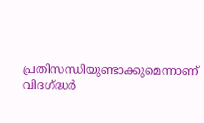പ്രതിസന്ധിയുണ്ടാക്കുമെന്നാണ് വിദഗ്ദ്ധര്‍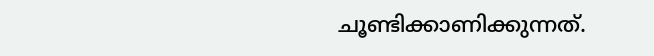ചൂണ്ടിക്കാണിക്കുന്നത്.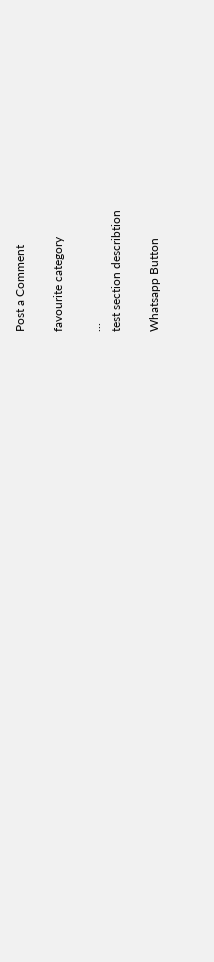Post a Comment

favourite category

...
test section describtion

Whatsapp Button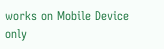works on Mobile Device only